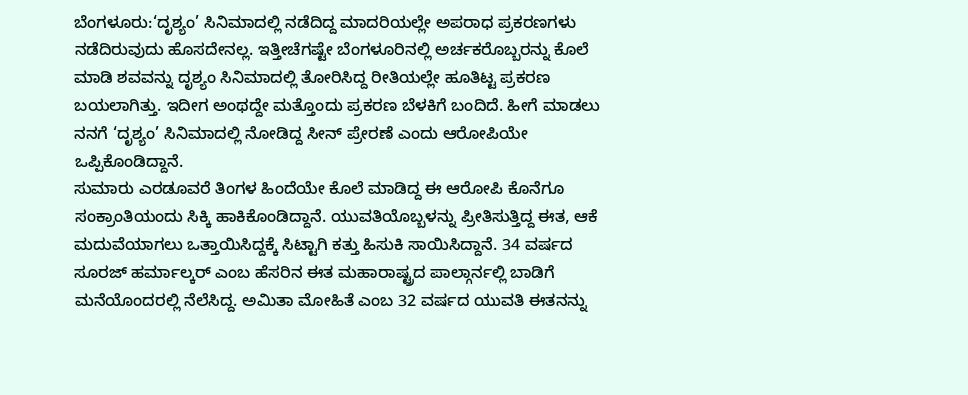ಬೆಂಗಳೂರು:‘ದೃಶ್ಯಂ’ ಸಿನಿಮಾದಲ್ಲಿ ನಡೆದಿದ್ದ ಮಾದರಿಯಲ್ಲೇ ಅಪರಾಧ ಪ್ರಕರಣಗಳು ನಡೆದಿರುವುದು ಹೊಸದೇನಲ್ಲ. ಇತ್ತೀಚೆಗಷ್ಟೇ ಬೆಂಗಳೂರಿನಲ್ಲಿ ಅರ್ಚಕರೊಬ್ಬರನ್ನು ಕೊಲೆ ಮಾಡಿ ಶವವನ್ನು ದೃಶ್ಯಂ ಸಿನಿಮಾದಲ್ಲಿ ತೋರಿಸಿದ್ದ ರೀತಿಯಲ್ಲೇ ಹೂತಿಟ್ಟ ಪ್ರಕರಣ ಬಯಲಾಗಿತ್ತು. ಇದೀಗ ಅಂಥದ್ದೇ ಮತ್ತೊಂದು ಪ್ರಕರಣ ಬೆಳಕಿಗೆ ಬಂದಿದೆ. ಹೀಗೆ ಮಾಡಲು ನನಗೆ ‘ದೃಶ್ಯಂ’ ಸಿನಿಮಾದಲ್ಲಿ ನೋಡಿದ್ದ ಸೀನ್ ಪ್ರೇರಣೆ ಎಂದು ಆರೋಪಿಯೇ ಒಪ್ಪಿಕೊಂಡಿದ್ದಾನೆ.
ಸುಮಾರು ಎರಡೂವರೆ ತಿಂಗಳ ಹಿಂದೆಯೇ ಕೊಲೆ ಮಾಡಿದ್ದ ಈ ಆರೋಪಿ ಕೊನೆಗೂ ಸಂಕ್ರಾಂತಿಯಂದು ಸಿಕ್ಕಿ ಹಾಕಿಕೊಂಡಿದ್ದಾನೆ. ಯುವತಿಯೊಬ್ಬಳನ್ನು ಪ್ರೀತಿಸುತ್ತಿದ್ದ ಈತ, ಆಕೆ ಮದುವೆಯಾಗಲು ಒತ್ತಾಯಿಸಿದ್ದಕ್ಕೆ ಸಿಟ್ಟಾಗಿ ಕತ್ತು ಹಿಸುಕಿ ಸಾಯಿಸಿದ್ದಾನೆ. 34 ವರ್ಷದ ಸೂರಜ್ ಹರ್ಮಾಲ್ಕರ್ ಎಂಬ ಹೆಸರಿನ ಈತ ಮಹಾರಾಷ್ಟ್ರದ ಪಾಲ್ಗಾರ್ನಲ್ಲಿ ಬಾಡಿಗೆ ಮನೆಯೊಂದರಲ್ಲಿ ನೆಲೆಸಿದ್ದ. ಅಮಿತಾ ಮೋಹಿತೆ ಎಂಬ 32 ವರ್ಷದ ಯುವತಿ ಈತನನ್ನು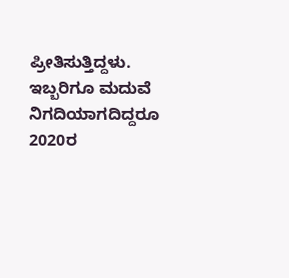ಪ್ರೀತಿಸುತ್ತಿದ್ದಳು.
ಇಬ್ಬರಿಗೂ ಮದುವೆ ನಿಗದಿಯಾಗದಿದ್ದರೂ 2020ರ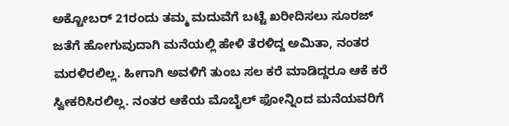ಅಕ್ಟೋಬರ್ 21ರಂದು ತಮ್ಮ ಮದುವೆಗೆ ಬಟ್ಟೆ ಖರೀದಿಸಲು ಸೂರಜ್ ಜತೆಗೆ ಹೋಗುವುದಾಗಿ ಮನೆಯಲ್ಲಿ ಹೇಳಿ ತೆರಳಿದ್ದ ಅಮಿತಾ, ನಂತರ ಮರಳಿರಲಿಲ್ಲ. ಹೀಗಾಗಿ ಅವಳಿಗೆ ತುಂಬ ಸಲ ಕರೆ ಮಾಡಿದ್ದರೂ ಆಕೆ ಕರೆ ಸ್ವೀಕರಿಸಿರಲಿಲ್ಲ. ನಂತರ ಆಕೆಯ ಮೊಬೈಲ್ ಫೋನ್ನಿಂದ ಮನೆಯವರಿಗೆ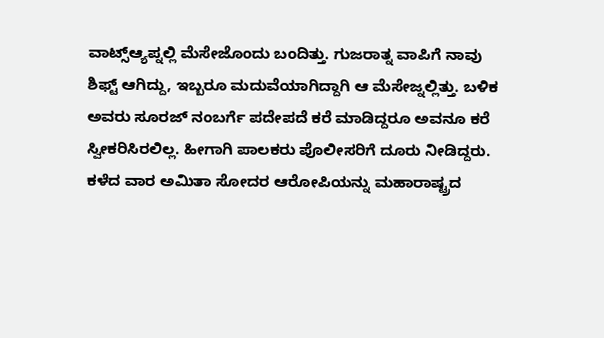ವಾಟ್ಸ್ಆ್ಯಪ್ನಲ್ಲಿ ಮೆಸೇಜೊಂದು ಬಂದಿತ್ತು. ಗುಜರಾತ್ನ ವಾಪಿಗೆ ನಾವು ಶಿಫ್ಟ್ ಆಗಿದ್ದು, ಇಬ್ಬರೂ ಮದುವೆಯಾಗಿದ್ದಾಗಿ ಆ ಮೆಸೇಜ್ನಲ್ಲಿತ್ತು. ಬಳಿಕ ಅವರು ಸೂರಜ್ ನಂಬರ್ಗೆ ಪದೇಪದೆ ಕರೆ ಮಾಡಿದ್ದರೂ ಅವನೂ ಕರೆ ಸ್ವೀಕರಿಸಿರಲಿಲ್ಲ. ಹೀಗಾಗಿ ಪಾಲಕರು ಪೊಲೀಸರಿಗೆ ದೂರು ನೀಡಿದ್ದರು.
ಕಳೆದ ವಾರ ಅಮಿತಾ ಸೋದರ ಆರೋಪಿಯನ್ನು ಮಹಾರಾಷ್ಟ್ರದ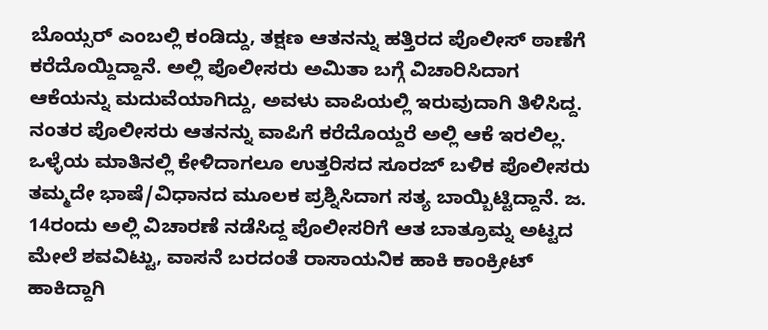ಬೊಯ್ಸರ್ ಎಂಬಲ್ಲಿ ಕಂಡಿದ್ದು, ತಕ್ಷಣ ಆತನನ್ನು ಹತ್ತಿರದ ಪೊಲೀಸ್ ಠಾಣೆಗೆ ಕರೆದೊಯ್ದಿದ್ದಾನೆ. ಅಲ್ಲಿ ಪೊಲೀಸರು ಅಮಿತಾ ಬಗ್ಗೆ ವಿಚಾರಿಸಿದಾಗ ಆಕೆಯನ್ನು ಮದುವೆಯಾಗಿದ್ದು, ಅವಳು ವಾಪಿಯಲ್ಲಿ ಇರುವುದಾಗಿ ತಿಳಿಸಿದ್ದ. ನಂತರ ಪೊಲೀಸರು ಆತನನ್ನು ವಾಪಿಗೆ ಕರೆದೊಯ್ದರೆ ಅಲ್ಲಿ ಆಕೆ ಇರಲಿಲ್ಲ. ಒಳ್ಳೆಯ ಮಾತಿನಲ್ಲಿ ಕೇಳಿದಾಗಲೂ ಉತ್ತರಿಸದ ಸೂರಜ್ ಬಳಿಕ ಪೊಲೀಸರು ತಮ್ಮದೇ ಭಾಷೆ/ವಿಧಾನದ ಮೂಲಕ ಪ್ರಶ್ನಿಸಿದಾಗ ಸತ್ಯ ಬಾಯ್ಬಿಟ್ಟಿದ್ದಾನೆ. ಜ. 14ರಂದು ಅಲ್ಲಿ ವಿಚಾರಣೆ ನಡೆಸಿದ್ದ ಪೊಲೀಸರಿಗೆ ಆತ ಬಾತ್ರೂಮ್ನ ಅಟ್ಟದ ಮೇಲೆ ಶವವಿಟ್ಟು, ವಾಸನೆ ಬರದಂತೆ ರಾಸಾಯನಿಕ ಹಾಕಿ ಕಾಂಕ್ರೀಟ್ ಹಾಕಿದ್ದಾಗಿ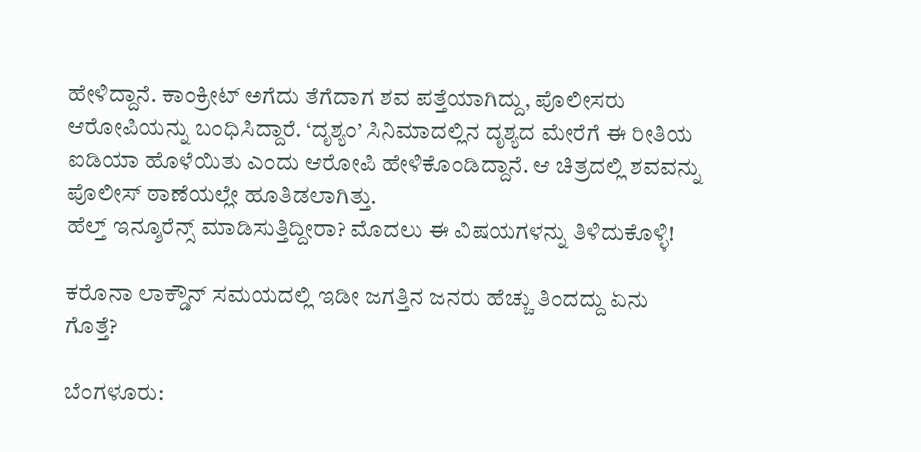ಹೇಳಿದ್ದಾನೆ. ಕಾಂಕ್ರೀಟ್ ಅಗೆದು ತೆಗೆದಾಗ ಶವ ಪತ್ತೆಯಾಗಿದ್ದು, ಪೊಲೀಸರು ಆರೋಪಿಯನ್ನು ಬಂಧಿಸಿದ್ದಾರೆ. ‘ದೃಶ್ಯಂ’ ಸಿನಿಮಾದಲ್ಲಿನ ದೃಶ್ಯದ ಮೇರೆಗೆ ಈ ರೀತಿಯ ಐಡಿಯಾ ಹೊಳೆಯಿತು ಎಂದು ಆರೋಪಿ ಹೇಳಿಕೊಂಡಿದ್ದಾನೆ. ಆ ಚಿತ್ರದಲ್ಲಿ ಶವವನ್ನು ಪೊಲೀಸ್ ಠಾಣೆಯಲ್ಲೇ ಹೂತಿಡಲಾಗಿತ್ತು.
ಹೆಲ್ತ್ ಇನ್ಶೂರೆನ್ಸ್ ಮಾಡಿಸುತ್ತಿದ್ದೀರಾ? ಮೊದಲು ಈ ವಿಷಯಗಳನ್ನು ತಿಳಿದುಕೊಳ್ಳಿ!

ಕರೊನಾ ಲಾಕ್ಡೌನ್ ಸಮಯದಲ್ಲಿ ಇಡೀ ಜಗತ್ತಿನ ಜನರು ಹೆಚ್ಚು ತಿಂದದ್ದು ಏನು ಗೊತ್ತೆ?

ಬೆಂಗಳೂರು: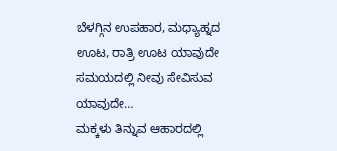ಬೆಳಗ್ಗಿನ ಉಪಹಾರ, ಮಧ್ಯಾಹ್ನದ ಊಟ, ರಾತ್ರಿ ಊಟ ಯಾವುದೇ ಸಮಯದಲ್ಲಿ ನೀವು ಸೇವಿಸುವ ಯಾವುದೇ…
ಮಕ್ಕಳು ತಿನ್ನುವ ಆಹಾರದಲ್ಲಿ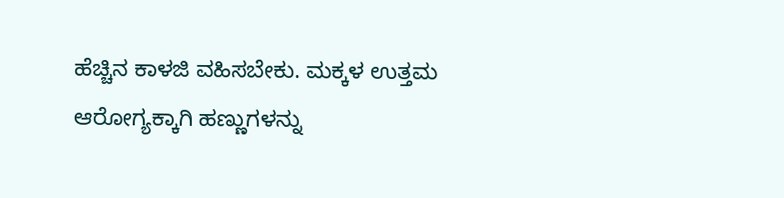ಹೆಚ್ಚಿನ ಕಾಳಜಿ ವಹಿಸಬೇಕು. ಮಕ್ಕಳ ಉತ್ತಮ ಆರೋಗ್ಯಕ್ಕಾಗಿ ಹಣ್ಣುಗಳನ್ನು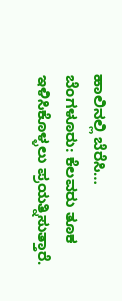ಹಾಲಿನಲ್ಲಿ ಬೆರೆಸಿ…
ಬೆಂಗಳೂರು: ಕೆಲವರು ತೂಕ ಇಳಿಸಿಕೊಳ್ಳಲು ಪ್ರಯತ್ನಿಸುತ್ತಾರೆ.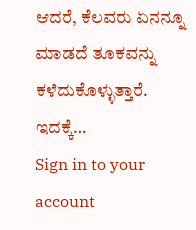ಆದರೆ, ಕೆಲವರು ಏನನ್ನೂ ಮಾಡದೆ ತೂಕವನ್ನು ಕಳೆದುಕೊಳ್ಳುತ್ತಾರೆ. ಇದಕ್ಕೆ…
Sign in to your account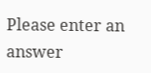Please enter an answer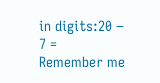in digits:20 − 7 =
Remember me